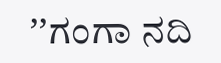ʼʼಗಂಗಾ ನದಿ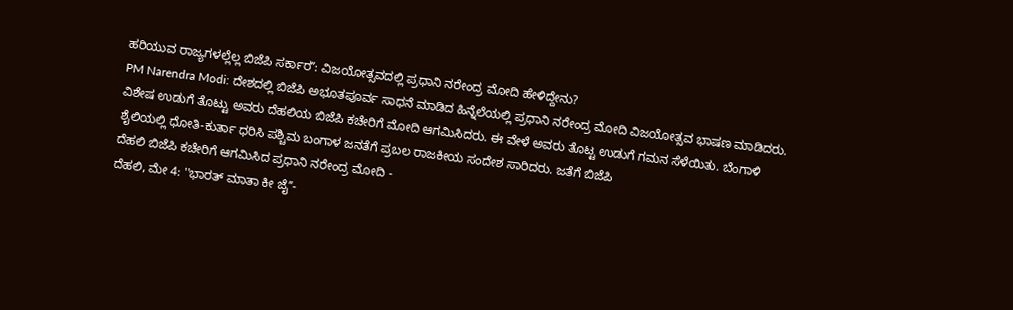ಹರಿಯುವ ರಾಜ್ಯಗಳಲ್ಲೆಲ್ಲ ಬಿಜೆಪಿ ಸರ್ಕಾರʼʼ: ವಿಜಯೋತ್ಸವದಲ್ಲಿ ಪ್ರಧಾನಿ ನರೇಂದ್ರ ಮೋದಿ ಹೇಳಿದ್ದೇನು?
PM Narendra Modi: ದೇಶದಲ್ಲಿ ಬಿಜೆಪಿ ಅಭೂತಪೂರ್ವ ಸಾಧನೆ ಮಾಡಿದ ಹಿನ್ನೆಲೆಯಲ್ಲಿ ಪ್ರಧಾನಿ ನರೇಂದ್ರ ಮೋದಿ ವಿಜಯೋತ್ಸವ ಭಾಷಣ ಮಾಡಿದರು. ವಿಶೇಷ ಉಡುಗೆ ತೊಟ್ಟು ಅವರು ದೆಹಲಿಯ ಬಿಜೆಪಿ ಕಚೇರಿಗೆ ಮೋದಿ ಆಗಮಿಸಿದರು. ಈ ವೇಳೆ ಅವರು ತೊಟ್ಟ ಉಡುಗೆ ಗಮನ ಸೆಳೆಯಿತು. ಬೆಂಗಾಳಿ ಶೈಲಿಯಲ್ಲಿ ಧೋತಿ-ಕುರ್ತಾ ಧರಿಸಿ ಪಶ್ಚಿಮ ಬಂಗಾಳ ಜನತೆಗೆ ಪ್ರಬಲ ರಾಜಕೀಯ ಸಂದೇಶ ಸಾರಿದರು. ಜತೆಗೆ ಬಿಜೆಪಿ
ದೆಹಲಿ ಬಿಜೆಪಿ ಕಚೇರಿಗೆ ಆಗಮಿಸಿದ ಪ್ರಧಾನಿ ನರೇಂದ್ರ ಮೋದಿ -
ದೆಹಲಿ, ಮೇ 4: ''ಭಾರತ್ ಮಾತಾ ಕೀ ಜೈʼʼ-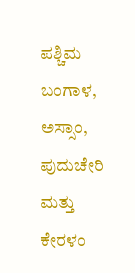ಪಶ್ಚಿಮ ಬಂಗಾಳ, ಅಸ್ಸಾಂ, ಪುದುಚೇರಿ ಮತ್ತು ಕೇರಳಂ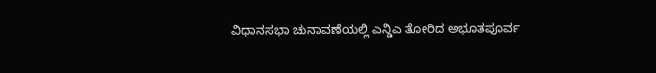ವಿಧಾನಸಭಾ ಚುನಾವಣೆಯಲ್ಲಿ ಎನ್ಡಿಎ ತೋರಿದ ಅಭೂತಪೂರ್ವ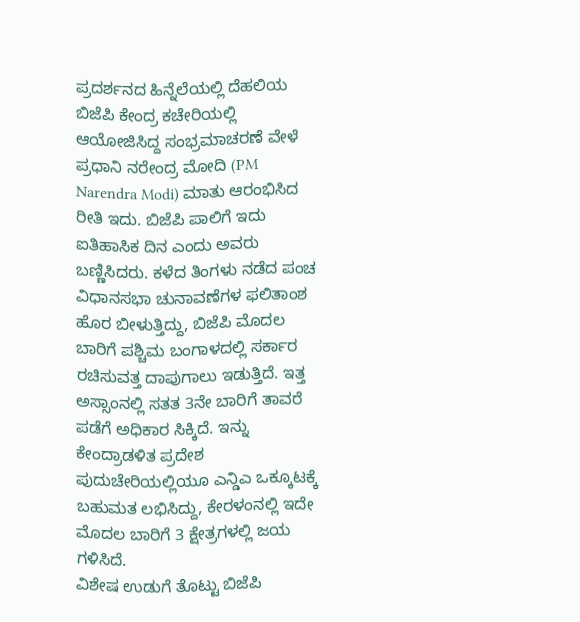ಪ್ರದರ್ಶನದ ಹಿನ್ನೆಲೆಯಲ್ಲಿ ದೆಹಲಿಯ ಬಿಜೆಪಿ ಕೇಂದ್ರ ಕಚೇರಿಯಲ್ಲಿ ಆಯೋಜಿಸಿದ್ದ ಸಂಭ್ರಮಾಚರಣೆ ವೇಳೆ ಪ್ರಧಾನಿ ನರೇಂದ್ರ ಮೋದಿ (PM Narendra Modi) ಮಾತು ಆರಂಭಿಸಿದ ರೀತಿ ಇದು. ಬಿಜೆಪಿ ಪಾಲಿಗೆ ಇದು ಐತಿಹಾಸಿಕ ದಿನ ಎಂದು ಅವರು ಬಣ್ಣಿಸಿದರು. ಕಳೆದ ತಿಂಗಳು ನಡೆದ ಪಂಚ ವಿಧಾನಸಭಾ ಚುನಾವಣೆಗಳ ಫಲಿತಾಂಶ ಹೊರ ಬೀಳುತ್ತಿದ್ದು, ಬಿಜೆಪಿ ಮೊದಲ ಬಾರಿಗೆ ಪಶ್ಚಿಮ ಬಂಗಾಳದಲ್ಲಿ ಸರ್ಕಾರ ರಚಿಸುವತ್ತ ದಾಪುಗಾಲು ಇಡುತ್ತಿದೆ. ಇತ್ತ ಅಸ್ಸಾಂನಲ್ಲಿ ಸತತ 3ನೇ ಬಾರಿಗೆ ತಾವರೆ ಪಡೆಗೆ ಅಧಿಕಾರ ಸಿಕ್ಕಿದೆ. ಇನ್ನು ಕೇಂದ್ರಾಡಳಿತ ಪ್ರದೇಶ ಪುದುಚೇರಿಯಲ್ಲಿಯೂ ಎನ್ಡಿಎ ಒಕ್ಕೂಟಕ್ಕೆ ಬಹುಮತ ಲಭಿಸಿದ್ದು, ಕೇರಳಂನಲ್ಲಿ ಇದೇ ಮೊದಲ ಬಾರಿಗೆ 3 ಕ್ಷೇತ್ರಗಳಲ್ಲಿ ಜಯ ಗಳಿಸಿದೆ.
ವಿಶೇಷ ಉಡುಗೆ ತೊಟ್ಟು ಬಿಜೆಪಿ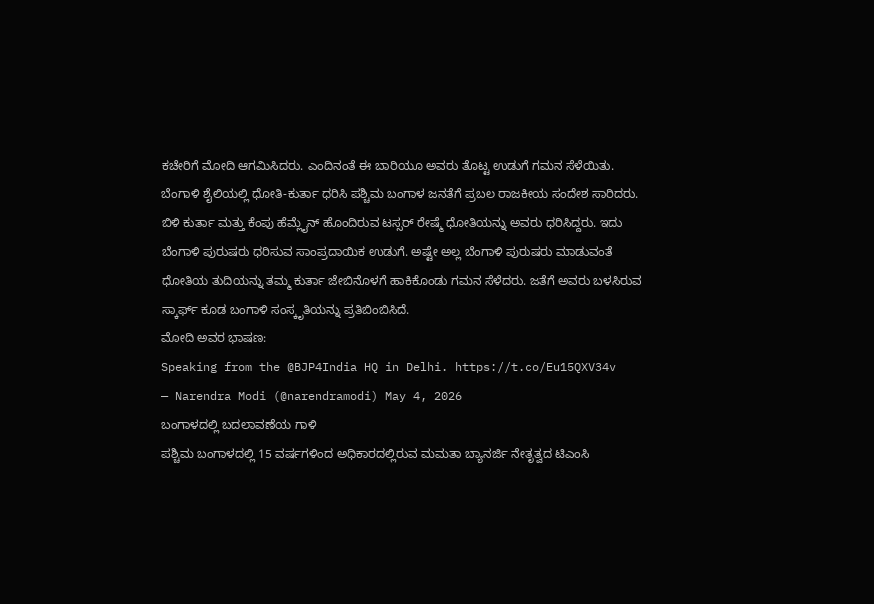ಕಚೇರಿಗೆ ಮೋದಿ ಆಗಮಿಸಿದರು. ಎಂದಿನಂತೆ ಈ ಬಾರಿಯೂ ಅವರು ತೊಟ್ಟ ಉಡುಗೆ ಗಮನ ಸೆಳೆಯಿತು. ಬೆಂಗಾಳಿ ಶೈಲಿಯಲ್ಲಿ ಧೋತಿ-ಕುರ್ತಾ ಧರಿಸಿ ಪಶ್ಚಿಮ ಬಂಗಾಳ ಜನತೆಗೆ ಪ್ರಬಲ ರಾಜಕೀಯ ಸಂದೇಶ ಸಾರಿದರು. ಬಿಳಿ ಕುರ್ತಾ ಮತ್ತು ಕೆಂಪು ಹೆಮ್ಲೈನ್ ಹೊಂದಿರುವ ಟಸ್ಸರ್ ರೇಷ್ಮೆ ಧೋತಿಯನ್ನು ಅವರು ಧರಿಸಿದ್ದರು. ಇದು ಬೆಂಗಾಳಿ ಪುರುಷರು ಧರಿಸುವ ಸಾಂಪ್ರದಾಯಿಕ ಉಡುಗೆ. ಅಷ್ಟೇ ಅಲ್ಲ ಬೆಂಗಾಳಿ ಪುರುಷರು ಮಾಡುವಂತೆ ಧೋತಿಯ ತುದಿಯನ್ನು ತಮ್ಮ ಕುರ್ತಾ ಜೇಬಿನೊಳಗೆ ಹಾಕಿಕೊಂಡು ಗಮನ ಸೆಳೆದರು. ಜತೆಗೆ ಅವರು ಬಳಸಿರುವ ಸ್ಕಾರ್ಫ್ ಕೂಡ ಬಂಗಾಳಿ ಸಂಸ್ಕೃತಿಯನ್ನು ಪ್ರತಿಬಿಂಬಿಸಿದೆ.
ಮೋದಿ ಅವರ ಭಾಷಣ:
Speaking from the @BJP4India HQ in Delhi. https://t.co/Eu15QXV34v
— Narendra Modi (@narendramodi) May 4, 2026
ಬಂಗಾಳದಲ್ಲಿ ಬದಲಾವಣೆಯ ಗಾಳಿ
ಪಶ್ಚಿಮ ಬಂಗಾಳದಲ್ಲಿ 15 ವರ್ಷಗಳಿಂದ ಅಧಿಕಾರದಲ್ಲಿರುವ ಮಮತಾ ಬ್ಯಾನರ್ಜಿ ನೇತೃತ್ವದ ಟಿಎಂಸಿ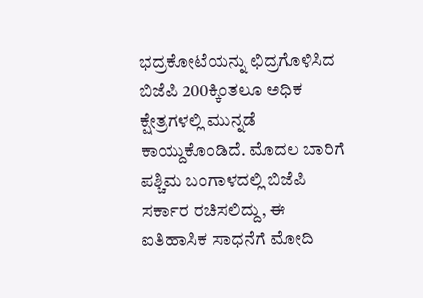ಭದ್ರಕೋಟೆಯನ್ನು ಛಿದ್ರಗೊಳಿಸಿದ ಬಿಜೆಪಿ 200ಕ್ಕಿಂತಲೂ ಅಧಿಕ ಕ್ಷೇತ್ರಗಳಲ್ಲಿ ಮುನ್ನಡೆ ಕಾಯ್ದುಕೊಂಡಿದೆ. ಮೊದಲ ಬಾರಿಗೆ ಪಶ್ಚಿಮ ಬಂಗಾಳದಲ್ಲಿ ಬಿಜೆಪಿ ಸರ್ಕಾರ ರಚಿಸಲಿದ್ದು, ಈ ಐತಿಹಾಸಿಕ ಸಾಧನೆಗೆ ಮೋದಿ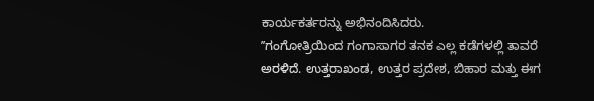ಕಾರ್ಯಕರ್ತರನ್ನು ಅಭಿನಂದಿಸಿದರು.
ʼʼಗಂಗೋತ್ರಿಯಿಂದ ಗಂಗಾಸಾಗರ ತನಕ ಎಲ್ಲ ಕಡೆಗಳಲ್ಲಿ ತಾವರೆ ಅರಳಿದೆ. ಉತ್ತರಾಖಂಡ, ಉತ್ತರ ಪ್ರದೇಶ, ಬಿಹಾರ ಮತ್ತು ಈಗ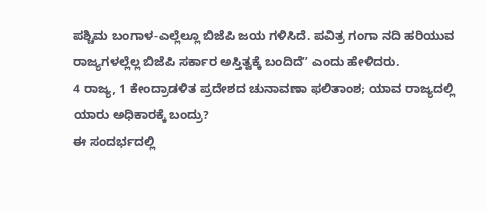ಪಶ್ಚಿಮ ಬಂಗಾಳ-ಎಲ್ಲೆಲ್ಲೂ ಬಿಜೆಪಿ ಜಯ ಗಳಿಸಿದೆ. ಪವಿತ್ರ ಗಂಗಾ ನದಿ ಹರಿಯುವ ರಾಜ್ಯಗಳಲ್ಲೆಲ್ಲ ಬಿಜೆಪಿ ಸರ್ಕಾರ ಅಸ್ತಿತ್ವಕ್ಕೆ ಬಂದಿದೆʼʼ ಎಂದು ಹೇಳಿದರು.
4 ರಾಜ್ಯ, 1 ಕೇಂದ್ರಾಡಳಿತ ಪ್ರದೇಶದ ಚುನಾವಣಾ ಫಲಿತಾಂಶ; ಯಾವ ರಾಜ್ಯದಲ್ಲಿ ಯಾರು ಅಧಿಕಾರಕ್ಕೆ ಬಂದ್ರು?
ಈ ಸಂದರ್ಭದಲ್ಲಿ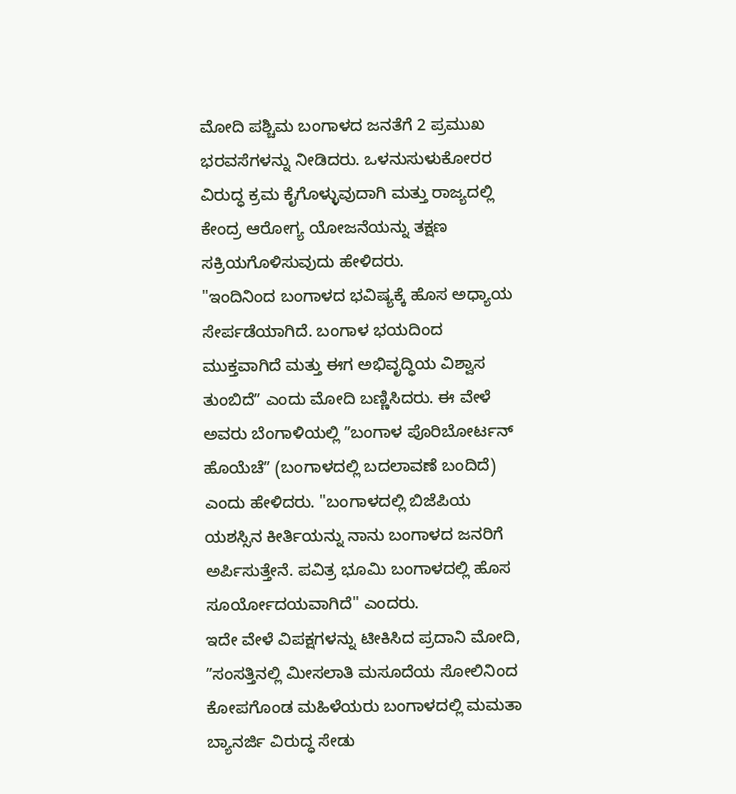ಮೋದಿ ಪಶ್ಚಿಮ ಬಂಗಾಳದ ಜನತೆಗೆ 2 ಪ್ರಮುಖ ಭರವಸೆಗಳನ್ನು ನೀಡಿದರು. ಒಳನುಸುಳುಕೋರರ ವಿರುದ್ಧ ಕ್ರಮ ಕೈಗೊಳ್ಳುವುದಾಗಿ ಮತ್ತು ರಾಜ್ಯದಲ್ಲಿ ಕೇಂದ್ರ ಆರೋಗ್ಯ ಯೋಜನೆಯನ್ನು ತಕ್ಷಣ ಸಕ್ರಿಯಗೊಳಿಸುವುದು ಹೇಳಿದರು.
"ಇಂದಿನಿಂದ ಬಂಗಾಳದ ಭವಿಷ್ಯಕ್ಕೆ ಹೊಸ ಅಧ್ಯಾಯ ಸೇರ್ಪಡೆಯಾಗಿದೆ. ಬಂಗಾಳ ಭಯದಿಂದ ಮುಕ್ತವಾಗಿದೆ ಮತ್ತು ಈಗ ಅಭಿವೃದ್ಧಿಯ ವಿಶ್ವಾಸ ತುಂಬಿದೆʼʼ ಎಂದು ಮೋದಿ ಬಣ್ಣಿಸಿದರು. ಈ ವೇಳೆ ಅವರು ಬೆಂಗಾಳಿಯಲ್ಲಿ ʼʼಬಂಗಾಳ ಪೊರಿಬೋರ್ಟನ್ ಹೊಯೆಚೆʼʼ (ಬಂಗಾಳದಲ್ಲಿ ಬದಲಾವಣೆ ಬಂದಿದೆ) ಎಂದು ಹೇಳಿದರು. "ಬಂಗಾಳದಲ್ಲಿ ಬಿಜೆಪಿಯ ಯಶಸ್ಸಿನ ಕೀರ್ತಿಯನ್ನು ನಾನು ಬಂಗಾಳದ ಜನರಿಗೆ ಅರ್ಪಿಸುತ್ತೇನೆ. ಪವಿತ್ರ ಭೂಮಿ ಬಂಗಾಳದಲ್ಲಿ ಹೊಸ ಸೂರ್ಯೋದಯವಾಗಿದೆ" ಎಂದರು.
ಇದೇ ವೇಳೆ ವಿಪಕ್ಷಗಳನ್ನು ಟೀಕಿಸಿದ ಪ್ರದಾನಿ ಮೋದಿ, ʼʼಸಂಸತ್ತಿನಲ್ಲಿ ಮೀಸಲಾತಿ ಮಸೂದೆಯ ಸೋಲಿನಿಂದ ಕೋಪಗೊಂಡ ಮಹಿಳೆಯರು ಬಂಗಾಳದಲ್ಲಿ ಮಮತಾ ಬ್ಯಾನರ್ಜಿ ವಿರುದ್ಧ ಸೇಡು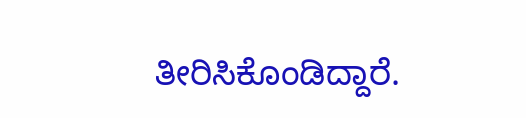ತೀರಿಸಿಕೊಂಡಿದ್ದಾರೆ.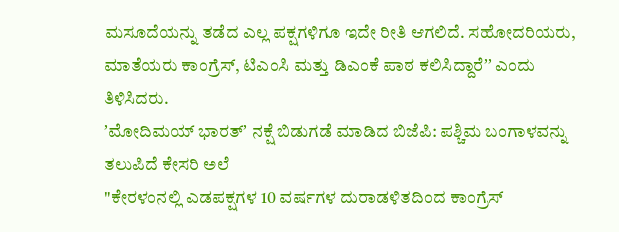ಮಸೂದೆಯನ್ನು ತಡೆದ ಎಲ್ಲ ಪಕ್ಷಗಳಿಗೂ ಇದೇ ರೀತಿ ಆಗಲಿದೆ. ಸಹೋದರಿಯರು, ಮಾತೆಯರು ಕಾಂಗ್ರೆಸ್, ಟಿಎಂಸಿ ಮತ್ತು ಡಿಎಂಕೆ ಪಾಠ ಕಲಿಸಿದ್ದಾರೆʼʼ ಎಂದು ತಿಳಿಸಿದರು.
ʼಮೋದಿಮಯ್ ಭಾರತ್ʼ ನಕ್ಷೆ ಬಿಡುಗಡೆ ಮಾಡಿದ ಬಿಜೆಪಿ: ಪಶ್ಚಿಮ ಬಂಗಾಳವನ್ನು ತಲುಪಿದೆ ಕೇಸರಿ ಅಲೆ
"ಕೇರಳಂನಲ್ಲಿ ಎಡಪಕ್ಷಗಳ 10 ವರ್ಷಗಳ ದುರಾಡಳಿತದಿಂದ ಕಾಂಗ್ರೆಸ್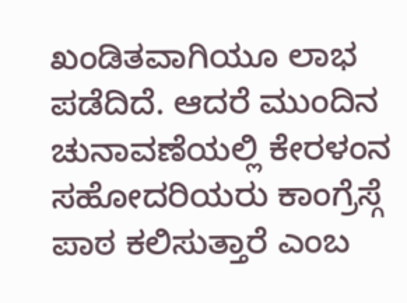ಖಂಡಿತವಾಗಿಯೂ ಲಾಭ ಪಡೆದಿದೆ. ಆದರೆ ಮುಂದಿನ ಚುನಾವಣೆಯಲ್ಲಿ ಕೇರಳಂನ ಸಹೋದರಿಯರು ಕಾಂಗ್ರೆಸ್ಗೆ ಪಾಠ ಕಲಿಸುತ್ತಾರೆ ಎಂಬ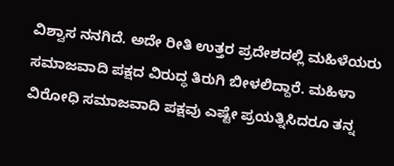ವಿಶ್ವಾಸ ನನಗಿದೆ. ಅದೇ ರೀತಿ ಉತ್ತರ ಪ್ರದೇಶದಲ್ಲಿ ಮಹಿಳೆಯರು ಸಮಾಜವಾದಿ ಪಕ್ಷದ ವಿರುದ್ಧ ತಿರುಗಿ ಬೀಳಲಿದ್ದಾರೆ. ಮಹಿಳಾ ವಿರೋಧಿ ಸಮಾಜವಾದಿ ಪಕ್ಷವು ಎಷ್ಟೇ ಪ್ರಯತ್ನಿಸಿದರೂ ತನ್ನ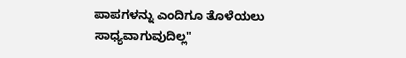ಪಾಪಗಳನ್ನು ಎಂದಿಗೂ ತೊಳೆಯಲು ಸಾಧ್ಯವಾಗುವುದಿಲ್ಲ"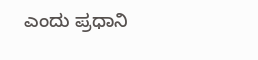ಎಂದು ಪ್ರಧಾನಿ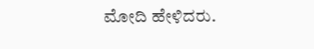ಮೋದಿ ಹೇಳಿದರು.